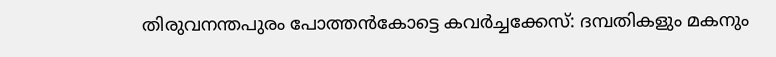തിരുവനന്തപുരം പോത്തൻകോട്ടെ കവർച്ചക്കേസ്: ദമ്പതികളും മകനും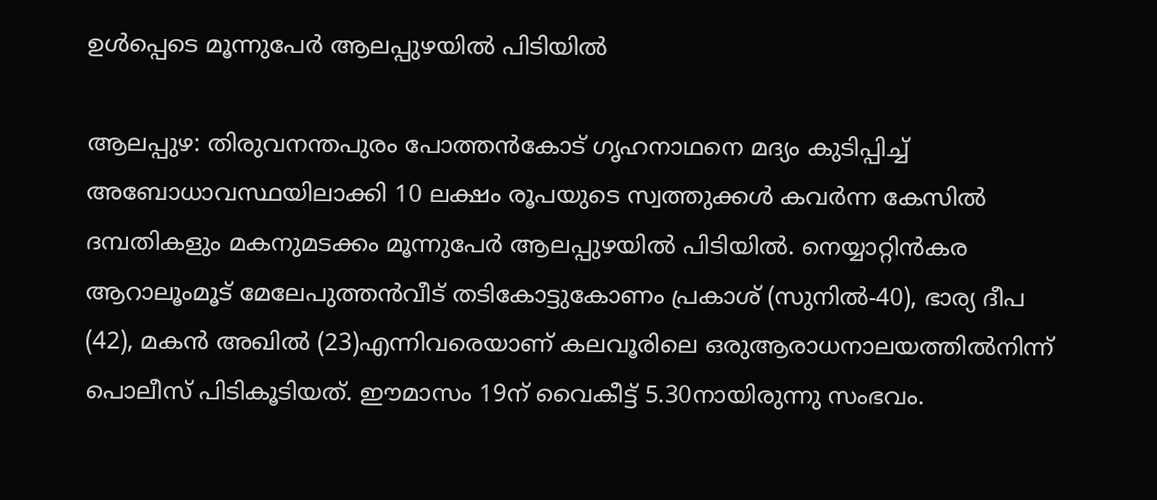ഉൾപ്പെടെ മൂന്നുപേർ ആലപ്പുഴയിൽ പിടിയിൽ

ആലപ്പുഴ: തിരുവനന്തപുരം പോത്തൻകോട് ഗൃഹനാഥനെ മദ്യം കുടിപ്പിച്ച് അബോധാവസ്ഥയിലാക്കി 10 ലക്ഷം രൂപയുടെ സ്വത്തുക്കൾ കവർന്ന കേസിൽ ദമ്പതികളും മകനുമടക്കം മൂന്നുപേർ ആലപ്പുഴയിൽ പിടിയിൽ. നെയ്യാറ്റിൻകര ആറാലൂംമൂട് മേലേപുത്തൻവീട് തടികോട്ടുകോണം പ്രകാശ് (സുനിൽ-40), ഭാര്യ ദീപ (42), മകൻ അഖിൽ (23)എന്നിവരെയാണ് കലവൂരിലെ ഒരുആരാധനാലയത്തിൽനിന്ന് പൊലീസ് പിടികൂടിയത്. ഈമാസം 19ന് വൈകീട്ട് 5.30നായിരുന്നു സംഭവം.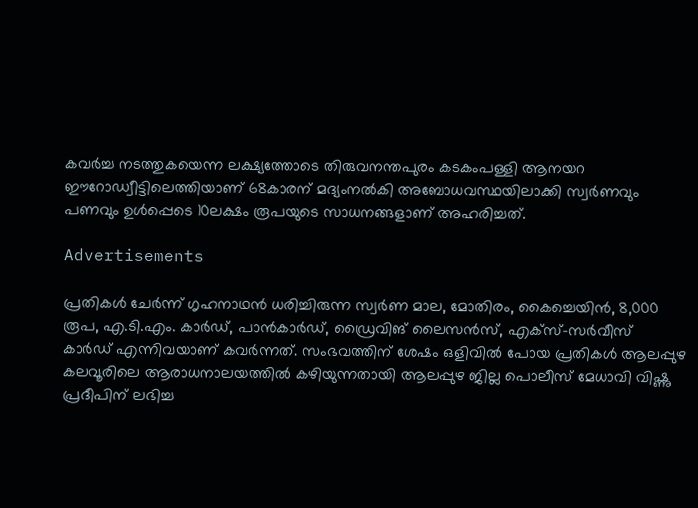കവർച്ച നടത്തുകയെന്ന ലക്ഷ്യത്തോടെ തിരുവനന്തപുരം കടകംപള്ളി ആനയറ ഈറോഡ്വീട്ടിലെത്തിയാണ് 68കാരന് മദ്യംനൽകി അബോധവസ്ഥയിലാക്കി സ്വർണവും പണവും ഉൾപ്പെടെ 10ലക്ഷം രൂപയുടെ സാധനങ്ങളാണ് അഹരിച്ചത്.

Advertisements

പ്രതികൾ ചേർന്ന് ഗൃഹനാഥൻ ധരിച്ചിരുന്ന സ്വർണ മാല, മോതിരം, കൈച്ചെയിൻ, 8,000 രൂപ, എ.ടി.എം. കാർഡ്, പാൻകാർഡ്, ഡ്രൈവിങ് ലൈസൻസ്, എക്സ്-സർവീസ് കാർഡ് എന്നിവയാണ് കവർന്നത്. സംഭവത്തിന് ശേഷം ഒളിവിൽ പോയ പ്രതികൾ ആലപ്പുഴ കലവൂരിലെ ആരാധനാലയത്തിൽ കഴിയുന്നതായി ആലപ്പുഴ ജില്ല പൊലീസ് മേധാവി വിഷ്ണു പ്രദീപിന് ലഭിച്ച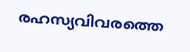രഹസ്യവിവരത്തെ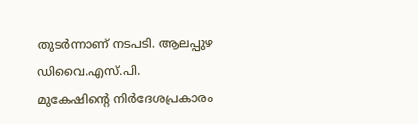തുടർന്നാണ് നടപടി. ആലപ്പുഴ ഡിവൈ.എസ്.പി. മുകേഷിന്റെ നിർദേശപ്രകാരം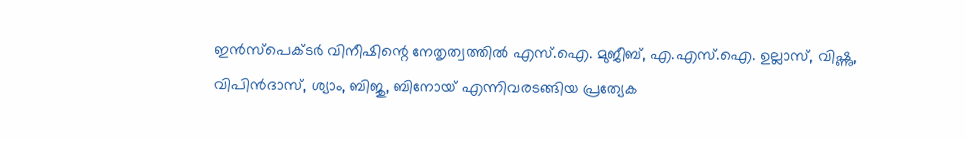ഇൻസ്പെക്ടർ വിനീഷിന്റെ നേതൃത്വത്തിൽ എസ്.ഐ. മുജീബ്, എ.എസ്.ഐ. ഉല്ലാസ്, വിഷ്ണു, വിപിൻദാസ്, ശ്യാം, ബിജു, ബിനോയ് എന്നിവരടങ്ങിയ പ്രത്യേക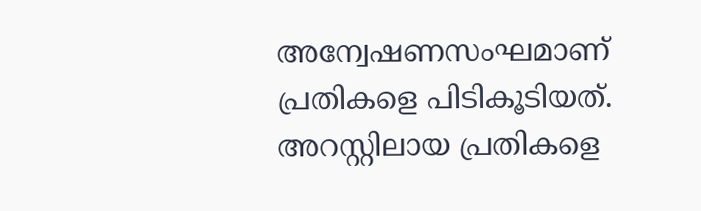അന്വേഷണസംഘമാണ് പ്രതികളെ പിടികൂടിയത്. അറസ്റ്റിലായ പ്രതികളെ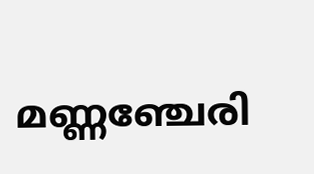മണ്ണഞ്ചേരി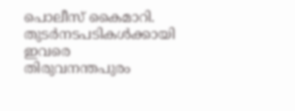പൊലീസ് കൈമാറി. തുടർനടപടികൾക്കായി ഇവരെ തിരുവനന്തപുരം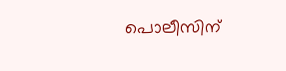പൊലീസിന്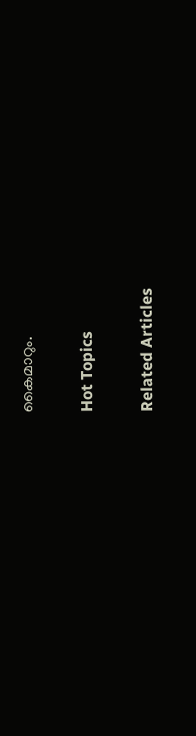കൈമാറും.

Hot Topics

Related Articles